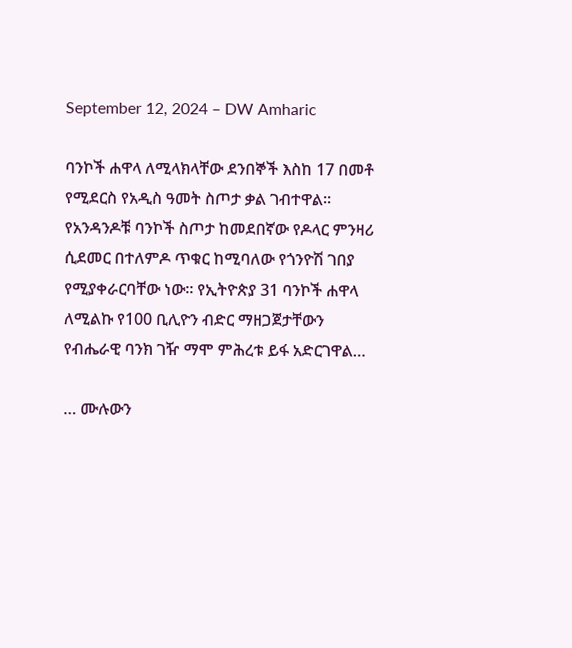September 12, 2024 – DW Amharic

ባንኮች ሐዋላ ለሚላክላቸው ደንበኞች እስከ 17 በመቶ የሚደርስ የአዲስ ዓመት ስጦታ ቃል ገብተዋል። የአንዳንዶቹ ባንኮች ስጦታ ከመደበኛው የዶላር ምንዛሪ ሲደመር በተለምዶ ጥቁር ከሚባለው የጎንዮሽ ገበያ የሚያቀራርባቸው ነው። የኢትዮጵያ 31 ባንኮች ሐዋላ ለሚልኩ የ100 ቢሊዮን ብድር ማዘጋጀታቸውን የብሔራዊ ባንክ ገዥ ማሞ ምሕረቱ ይፋ አድርገዋል…

… ሙሉውን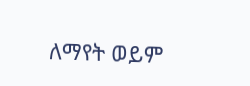ለማየት ወይም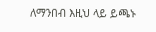ለማንበብ እዚህ ላይ ይጫኑ